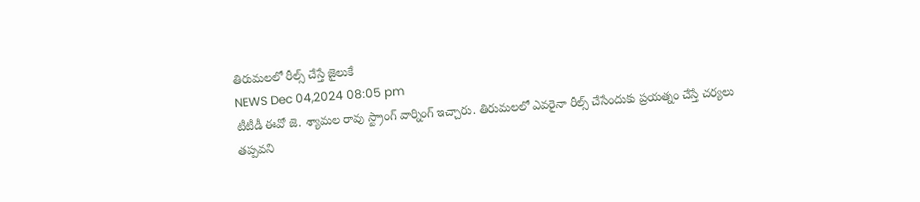తిరుమలలో రీల్స్ చేస్తే జైలుకే
NEWS Dec 04,2024 08:05 pm
టీటీడీ ఈవో జె. శ్యామల రావు స్ట్రాంగ్ వార్నింగ్ ఇచ్చారు. తిరుమలలో ఎవరైనా రీల్స్ చేసేందుకు ప్రయత్నం చేస్తే చర్యలు తప్పవని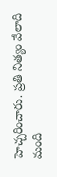హెచ్చరించారు. ప్రతి నిత్యం వేలాది మంది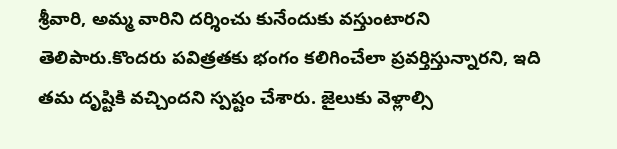శ్రీవారి, అమ్మ వారిని దర్శించు కునేందుకు వస్తుంటారని తెలిపారు.కొందరు పవిత్రతకు భంగం కలిగించేలా ప్రవర్తిస్తున్నారని, ఇది తమ దృష్టికి వచ్చిందని స్పష్టం చేశారు. జైలుకు వెళ్లాల్సి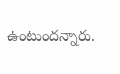ఉంటుందన్నారు.